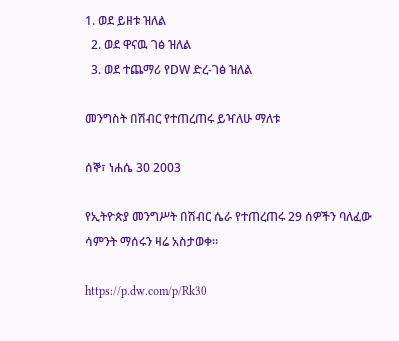1. ወደ ይዘቱ ዝለል
  2. ወደ ዋናዉ ገፅ ዝለል
  3. ወደ ተጨማሪ የDW ድረ-ገፅ ዝለል

መንግስት በሽብር የተጠረጠሩ ይዣለሁ ማለቱ

ሰኞ፣ ነሐሴ 30 2003

የኢትዮጵያ መንግሥት በሽብር ሴራ የተጠረጠሩ 29 ሰዎችን ባለፈው ሳምንት ማሰሩን ዛሬ አስታወቀ።

https://p.dw.com/p/Rk30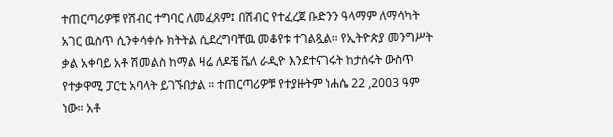ተጠርጣሪዎቹ የሽብር ተግባር ለመፈጸም፤ በሽብር የተፈረጀ ቡድንን ዓላማም ለማሳካት አገር ዉስጥ ሲንቀሳቀሱ ክትትል ሲደረግባቸዉ መቆየቱ ተገልጿል። የኢትዮጵያ መንግሥት ቃል አቀባይ አቶ ሽመልስ ከማል ዛሬ ለዶቼ ቬለ ራዲዮ እንደተናገሩት ከታሰሩት ውስጥ የተቃዋሚ ፓርቲ አባላት ይገኙበታል ። ተጠርጣሪዎቹ የተያዙትም ነሐሴ 22 ,2003 ዓም ነው። አቶ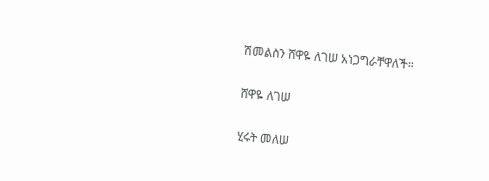ሽመልስን ሸዋዬ ለገሠ አነጋግራቸዋለች።

ሸዋዬ ለገሠ

ሂሩት መለሠ